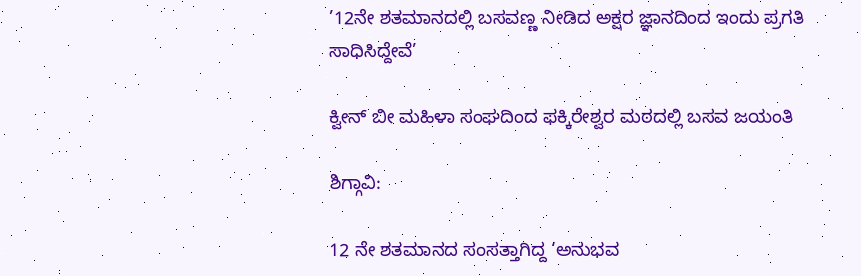’12ನೇ ಶತಮಾನದಲ್ಲಿ ಬಸವಣ್ಣ ನೀಡಿದ ಅಕ್ಷರ ಜ್ಞಾನದಿಂದ ಇಂದು ಪ್ರಗತಿ ಸಾಧಿಸಿದ್ದೇವೆ’

ಕ್ವೀನ್ ಬೀ ಮಹಿಳಾ ಸಂಘದಿಂದ ಫಕ್ಕಿರೇಶ್ವರ ಮಠದಲ್ಲಿ ಬಸವ ಜಯಂತಿ

ಶಿಗ್ಗಾವಿ:

12 ನೇ ಶತಮಾನದ ಸಂಸತ್ತಾಗಿದ್ದ ‘ಅನುಭವ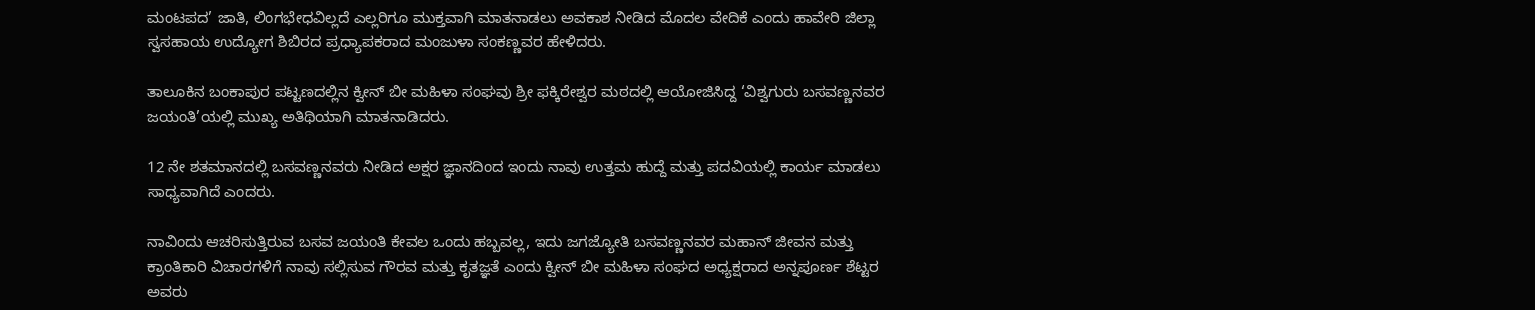ಮಂಟಪದ’ ಜಾತಿ, ಲಿಂಗಭೇಧವಿಲ್ಲದೆ ಎಲ್ಲರಿಗೂ ಮುಕ್ತವಾಗಿ ಮಾತನಾಡಲು ಅವಕಾಶ ನೀಡಿದ ಮೊದಲ ವೇದಿಕೆ ಎಂದು ಹಾವೇರಿ ಜಿಲ್ಲಾ ಸ್ವಸಹಾಯ ಉದ್ಯೋಗ ಶಿಬಿರದ ಪ್ರಧ್ಯಾಪಕರಾದ ಮಂಜುಳಾ ಸಂಕಣ್ಣವರ ಹೇಳಿದರು.

ತಾಲೂಕಿನ ಬಂಕಾಪುರ ಪಟ್ಟಣದಲ್ಲಿನ ಕ್ವೀನ್ ಬೀ ಮಹಿಳಾ ಸಂಘವು ಶ್ರೀ ಫಕ್ಕಿರೇಶ್ವರ ಮಠದಲ್ಲಿ ಆಯೋಜಿಸಿದ್ದ ‘ವಿಶ್ವಗುರು ಬಸವಣ್ಣನವರ ಜಯಂತಿ’ಯಲ್ಲಿ ಮುಖ್ಯ ಅತಿಥಿಯಾಗಿ ಮಾತನಾಡಿದರು.

12 ನೇ ಶತಮಾನದಲ್ಲಿ ಬಸವಣ್ಣನವರು ನೀಡಿದ ಅಕ್ಷರ ಜ್ಞಾನದಿಂದ ಇಂದು ನಾವು ಉತ್ತಮ ಹುದ್ದೆ ಮತ್ತು ಪದವಿಯಲ್ಲಿ ಕಾರ್ಯ ಮಾಡಲು ಸಾಧ್ಯವಾಗಿದೆ ಎಂದರು.

ನಾವಿಂದು ಆಚರಿಸುತ್ತಿರುವ ಬಸವ ಜಯಂತಿ ಕೇವಲ ಒಂದು ಹಬ್ಬವಲ್ಲ, ಇದು ಜಗಜ್ಯೋತಿ ಬಸವಣ್ಣನವರ ಮಹಾನ್ ಜೀವನ ಮತ್ತು ಕ್ರಾಂತಿಕಾರಿ ವಿಚಾರಗಳಿಗೆ ನಾವು ಸಲ್ಲಿಸುವ ಗೌರವ ಮತ್ತು ಕೃತಜ್ಞತೆ ಎಂದು ಕ್ವೀನ್ ಬೀ ಮಹಿಳಾ ಸಂಘದ ಅಧ್ಯಕ್ಷರಾದ ಅನ್ನಪೂರ್ಣ ಶೆಟ್ಟರ ಅವರು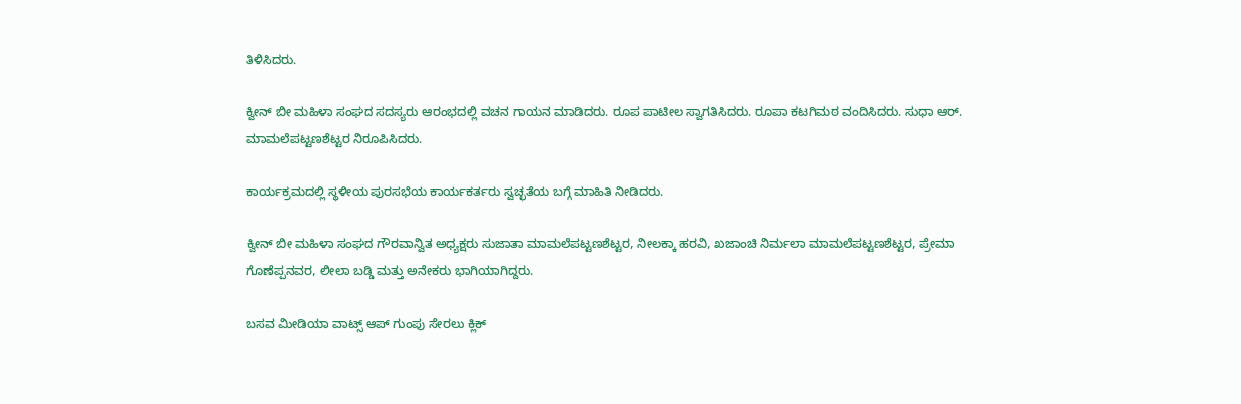ತಿಳಿಸಿದರು.

ಕ್ವೀನ್ ಬೀ ಮಹಿಳಾ ಸಂಘದ ಸದಸ್ಯರು ಆರಂಭದಲ್ಲಿ ವಚನ ಗಾಯನ ಮಾಡಿದರು. ರೂಪ ಪಾಟೀಲ ಸ್ವಾಗತಿಸಿದರು. ರೂಪಾ ಕಟಗಿಮಠ ವಂದಿಸಿದರು. ಸುಧಾ ಆರ್. ಮಾಮಲೆಪಟ್ಟಣಶೆಟ್ಟರ ನಿರೂಪಿಸಿದರು.

ಕಾರ್ಯಕ್ರಮದಲ್ಲಿ ಸ್ಥಳೀಯ ಪುರಸಭೆಯ ಕಾರ್ಯಕರ್ತರು ಸ್ವಚ್ಛತೆಯ ಬಗ್ಗೆ ಮಾಹಿತಿ ನೀಡಿದರು.

ಕ್ವೀನ್ ಬೀ ಮಹಿಳಾ ಸಂಘದ ಗೌರವಾನ್ವಿತ ಅಧ್ಯಕ್ಷರು ಸುಜಾತಾ ಮಾಮಲೆಪಟ್ಟಣಶೆಟ್ಟರ, ನೀಲಕ್ಕಾ ಹರವಿ, ಖಜಾಂಚಿ ನಿರ್ಮಲಾ ಮಾಮಲೆಪಟ್ಟಣಶೆಟ್ಟರ, ಪ್ರೇಮಾ ಗೊಣೆಪ್ಪನವರ, ಲೀಲಾ ಬಡ್ಡಿ ಮತ್ತು ಅನೇಕರು ಭಾಗಿಯಾಗಿದ್ದರು.

ಬಸವ ಮೀಡಿಯಾ ವಾಟ್ಸ್ ಆಪ್ ಗುಂಪು ಸೇರಲು ಕ್ಲಿಕ್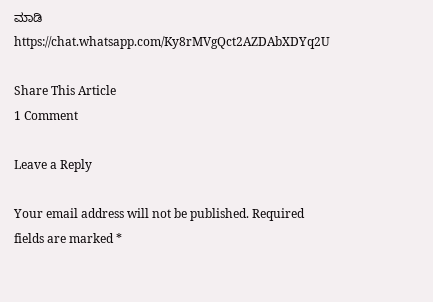ಮಾಡಿ
https://chat.whatsapp.com/Ky8rMVgQct2AZDAbXDYq2U

Share This Article
1 Comment

Leave a Reply

Your email address will not be published. Required fields are marked *